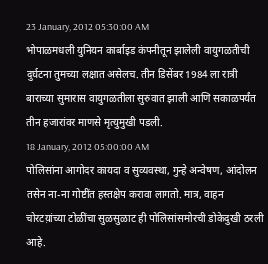23 January, 2012 05:30:00 AM
भोपाळमधली युनियन कार्बाइड कंपनीतून झालेली वायुगळतीची दुर्घटना तुमच्या लक्षात असेलच. तीन डिसेंबर 1984 ला रात्री बाराच्या सुमारास वायुगळतीला सुरुवात झाली आणि सकाळपर्यंत तीन हजारांवर माणसे मृत्युमुखी पडली.
18 January, 2012 05:00:00 AM
पोलिसांना आगोदर कायदा व सुव्यवस्था, गुन्हे अन्वेषण, आंदोलन तसेन ना-ना गोष्टींत हस्तक्षेप करावा लागतो. मात्र, वाहन चोरटय़ांच्या टोळींचा सुळसुळाट ही पोलिसांसमोरची डोकेदुखी ठरली आहे.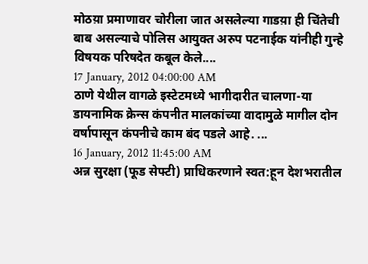मोठय़ा प्रमाणावर चोरीला जात असलेल्या गाडय़ा ही चिंतेची बाब असल्याचे पोलिस आयुक्त अरुप पटनाईक यांनीही गुन्हे विषयक परिषदेत कबूल केले....
17 January, 2012 04:00:00 AM
ठाणे येथील वागळे इस्टेटमध्ये भागीदारीत चालणा-या डायनामिक क्रेन्स कंपनीत मालकांच्या वादामुळे मागील दोन वर्षापासून कंपनीचे काम बंद पडले आहे. ...
16 January, 2012 11:45:00 AM
अन्न सुरक्षा (फूड सेफ्टी) प्राधिकरणाने स्वत:हून देशभरातील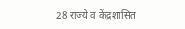28 राज्ये व केंद्रशासित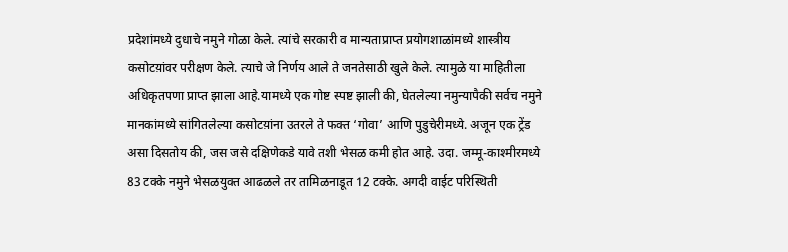प्रदेशांमध्ये दुधाचे नमुने गोळा केले. त्यांचे सरकारी व मान्यताप्राप्त प्रयोगशाळांमध्ये शास्त्रीय कसोटय़ांवर परीक्षण केले. त्याचे जे निर्णय आले ते जनतेसाठी खुले केले. त्यामुळे या माहितीला अधिकृतपणा प्राप्त झाला आहे.यामध्ये एक गोष्ट स्पष्ट झाली की, घेतलेल्या नमुन्यापैकी सर्वच नमुने मानकांमध्ये सांगितलेल्या कसोटय़ांना उतरले ते फक्त ‘गोवा’ आणि पुडुचेरीमध्ये. अजून एक ट्रेंड असा दिसतोय की, जस जसे दक्षिणेकडे यावे तशी भेसळ कमी होत आहे. उदा. जम्मू-काश्मीरमध्ये 83 टक्के नमुने भेसळयुक्त आढळले तर तामिळनाडूत 12 टक्के. अगदी वाईट परिस्थिती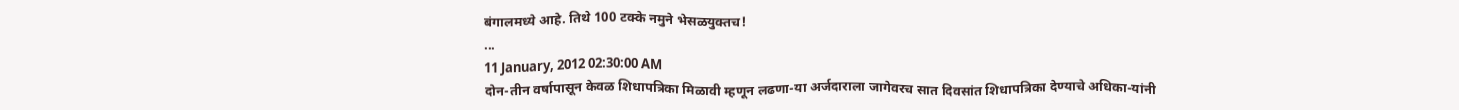बंगालमध्ये आहे. तिथे 100 टक्के नमुने भेसळयुक्तच!
...
11 January, 2012 02:30:00 AM
दोन-तीन वर्षापासून केवळ शिधापत्रिका मिळावी म्हणून लढणा-या अर्जदाराला जागेवरच सात दिवसांत शिधापत्रिका देण्याचे अधिका-यांनी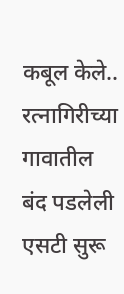कबूल केले.. रत्नागिरीच्या गावातील बंद पडलेली एसटी सुरू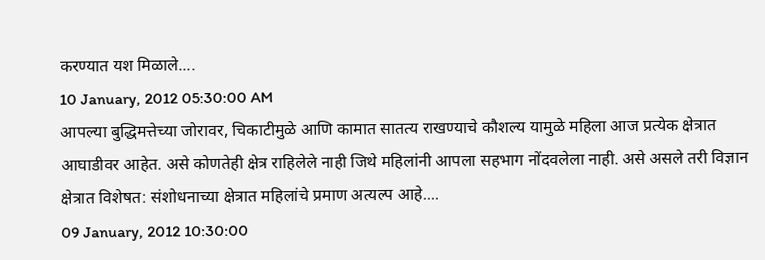करण्यात यश मिळाले....
10 January, 2012 05:30:00 AM
आपल्या बुद्धिमत्तेच्या जोरावर, चिकाटीमुळे आणि कामात सातत्य राखण्याचे कौशल्य यामुळे महिला आज प्रत्येक क्षेत्रात आघाडीवर आहेत. असे कोणतेही क्षेत्र राहिलेले नाही जिथे महिलांनी आपला सहभाग नोंदवलेला नाही. असे असले तरी विज्ञान क्षेत्रात विशेषत: संशोधनाच्या क्षेत्रात महिलांचे प्रमाण अत्यल्प आहे....
09 January, 2012 10:30:00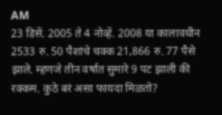AM
23 डिसें. 2005 ते 4 नोव्हें. 2008 या कालावधीन 2533 रु. 50 पैशांचे चक्क 21,866 रु. 77 पैसे झाले. म्हणजे तीन वर्षात सुमारे 9 पट झाली की रक्कम. कुठे बरं असा फायदा मिळतो?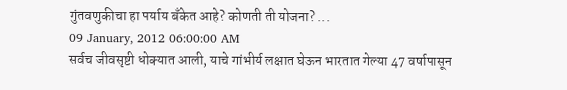गुंतवणुकीचा हा पर्याय बँकेत आहे? कोणती ती योजना? ...
09 January, 2012 06:00:00 AM
सर्वच जीवसृष्टी धोक्यात आली, याचे गांभीर्य लक्षात घेऊन भारतात गेल्या 47 वर्षापासून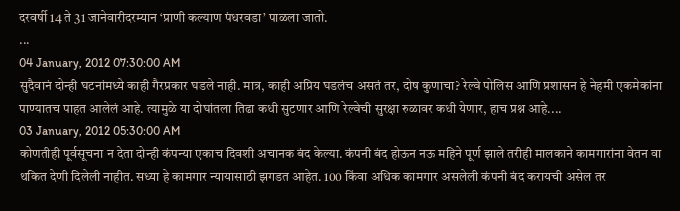दरवर्षी 14 ते 31 जानेवारीदरम्यान ‘प्राणी कल्याण पंधरवडा’ पाळला जातो.
...
04 January, 2012 07:30:00 AM
सुदैवानं दोन्ही घटनांमध्ये काही गैरप्रकार घडले नाही. मात्र, काही अप्रिय घडलंच असतं तर, दोष कुणाचा? रेल्वे पोलिस आणि प्रशासन हे नेहमी एकमेकांना पाण्यातच पाहत आलेलं आहे. त्यामुळे या दोघांतला तिढा कधी सुटणार आणि रेल्वेची सुरक्षा रुळावर कधी येणार, हाच प्रश्न आहे....
03 January, 2012 05:30:00 AM
कोणतीही पूर्वसूचना न देता दोन्ही कंपन्या एकाच दिवशी अचानक बंद केल्या. कंपनी बंद होऊन नऊ महिने पूर्ण झाले तरीही मालकाने कामगारांना वेतन वा थकित देणी दिलेली नाहीत. सध्या हे कामगार न्यायासाठी झगडत आहेत. 100 किंवा अधिक कामगार असलेली कंपनी बंद करायची असेल तर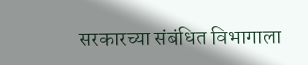सरकारच्या संबंधित विभागाला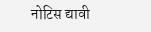नोटिस द्यावी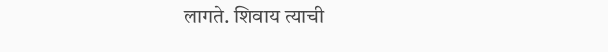लागते. शिवाय त्याची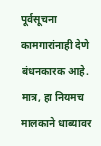पूर्वसूचना कामगारांनाही देणे बंधनकारक आहे. मात्र, हा नियमच मालकाने धाब्यावर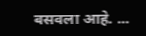बसवला आहे. ...